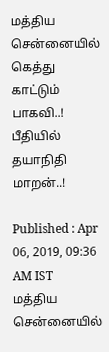மத்திய சென்னையில் கெத்து காட்டும் பாகவி..! பீதியில் தயாநிதி மாறன்..!

Published : Apr 06, 2019, 09:36 AM IST
மத்திய சென்னையில்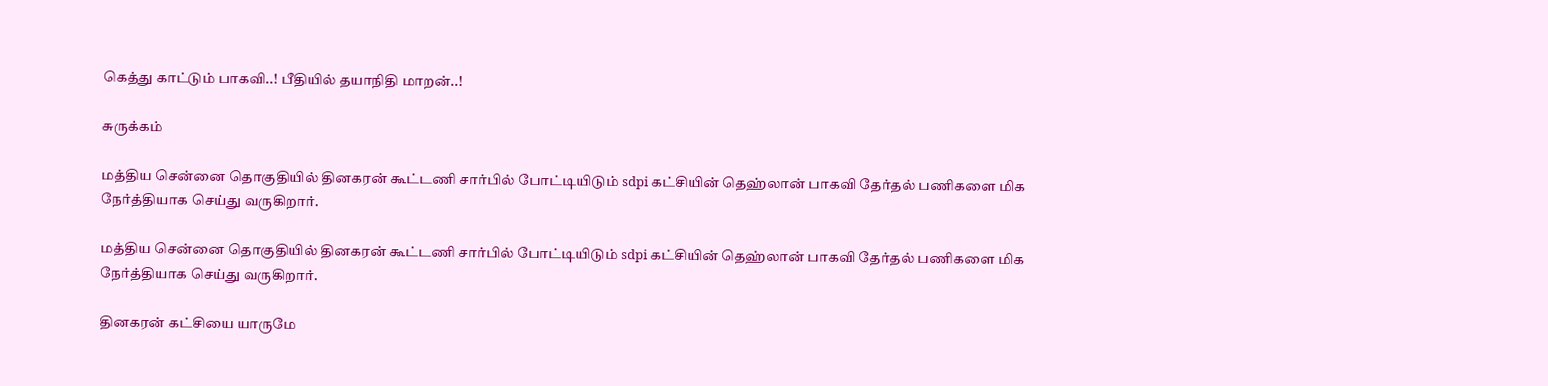கெத்து காட்டும் பாகவி..! பீதியில் தயாநிதி மாறன்..!

சுருக்கம்

மத்திய சென்னை தொகுதியில் தினகரன் கூட்டணி சார்பில் போட்டியிடும் sdpi கட்சியின் தெஹ்லான் பாகவி தேர்தல் பணிகளை மிக நேர்த்தியாக செய்து வருகிறார்.

மத்திய சென்னை தொகுதியில் தினகரன் கூட்டணி சார்பில் போட்டியிடும் sdpi கட்சியின் தெஹ்லான் பாகவி தேர்தல் பணிகளை மிக நேர்த்தியாக செய்து வருகிறார்.

தினகரன் கட்சியை யாருமே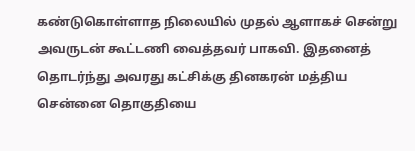கண்டுகொள்ளாத நிலையில் முதல் ஆளாகச் சென்று அவருடன் கூட்டணி வைத்தவர் பாகவி. இதனைத் தொடர்ந்து அவரது கட்சிக்கு தினகரன் மத்திய சென்னை தொகுதியை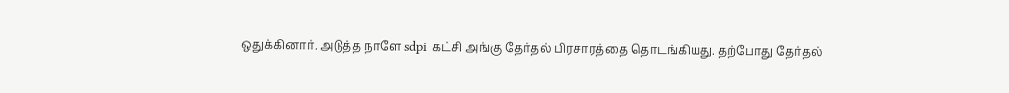ஒதுக்கினார். அடுத்த நாளே sdpi கட்சி அங்கு தேர்தல் பிரசாரத்தை தொடங்கியது. தற்போது தேர்தல்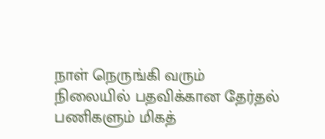நாள் நெருங்கி வரும் நிலையில் பதவிக்கான தேர்தல் பணிகளும் மிகத்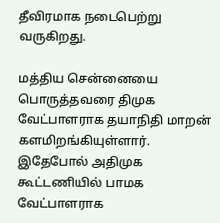தீவிரமாக நடைபெற்று வருகிறது.

மத்திய சென்னையை பொருத்தவரை திமுக வேட்பாளராக தயாநிதி மாறன் களமிறங்கியுள்ளார். இதேபோல் அதிமுக கூட்டணியில் பாமக வேட்பாளராக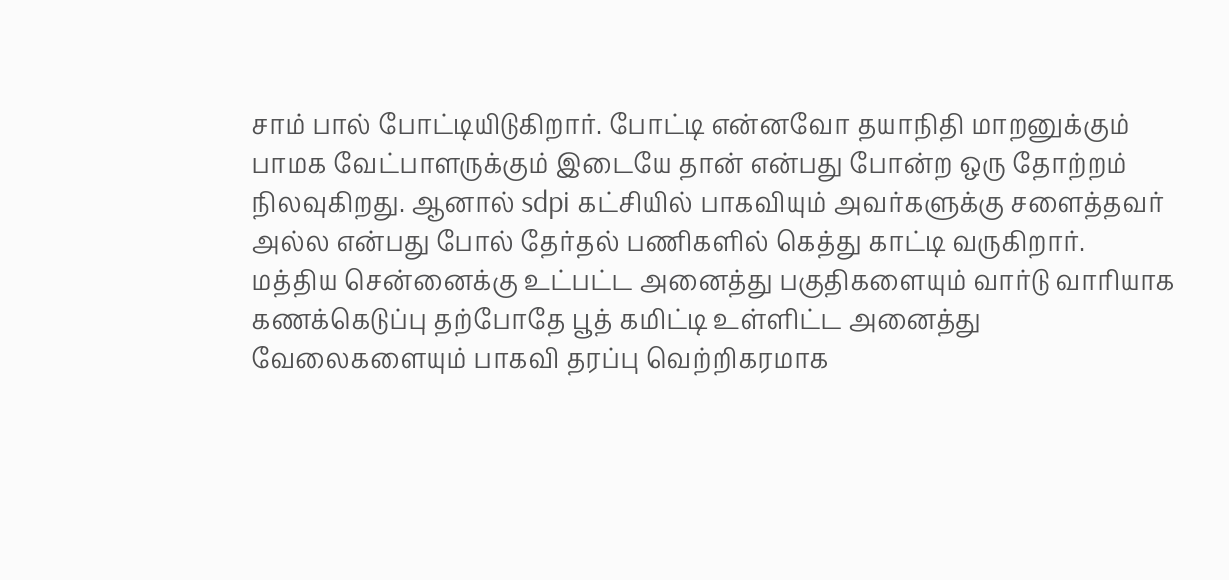சாம் பால் போட்டியிடுகிறார். போட்டி என்னவோ தயாநிதி மாறனுக்கும் பாமக வேட்பாளருக்கும் இடையே தான் என்பது போன்ற ஒரு தோற்றம் நிலவுகிறது. ஆனால் sdpi கட்சியில் பாகவியும் அவர்களுக்கு சளைத்தவர் அல்ல என்பது போல் தேர்தல் பணிகளில் கெத்து காட்டி வருகிறார். மத்திய சென்னைக்கு உட்பட்ட அனைத்து பகுதிகளையும் வார்டு வாரியாக கணக்கெடுப்பு தற்போதே பூத் கமிட்டி உள்ளிட்ட அனைத்து வேலைகளையும் பாகவி தரப்பு வெற்றிகரமாக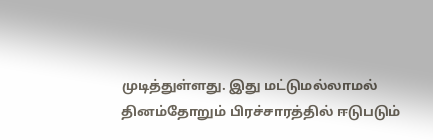முடித்துள்ளது. இது மட்டுமல்லாமல் தினம்தோறும் பிரச்சாரத்தில் ஈடுபடும்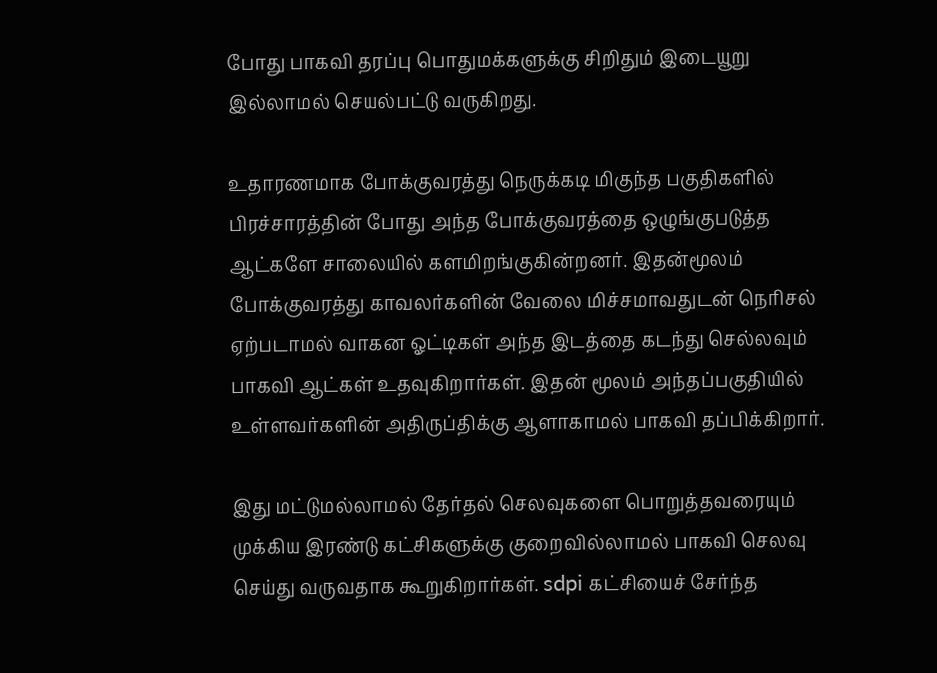போது பாகவி தரப்பு பொதுமக்களுக்கு சிறிதும் இடையூறு இல்லாமல் செயல்பட்டு வருகிறது.

உதாரணமாக போக்குவரத்து நெருக்கடி மிகுந்த பகுதிகளில் பிரச்சாரத்தின் போது அந்த போக்குவரத்தை ஒழுங்குபடுத்த ஆட்களே சாலையில் களமிறங்குகின்றனர். இதன்மூலம் போக்குவரத்து காவலர்களின் வேலை மிச்சமாவதுடன் நெரிசல் ஏற்படாமல் வாகன ஓட்டிகள் அந்த இடத்தை கடந்து செல்லவும் பாகவி ஆட்கள் உதவுகிறார்கள். இதன் மூலம் அந்தப்பகுதியில் உள்ளவர்களின் அதிருப்திக்கு ஆளாகாமல் பாகவி தப்பிக்கிறார்.

இது மட்டுமல்லாமல் தேர்தல் செலவுகளை பொறுத்தவரையும் முக்கிய இரண்டு கட்சிகளுக்கு குறைவில்லாமல் பாகவி செலவு செய்து வருவதாக கூறுகிறார்கள். sdpi கட்சியைச் சேர்ந்த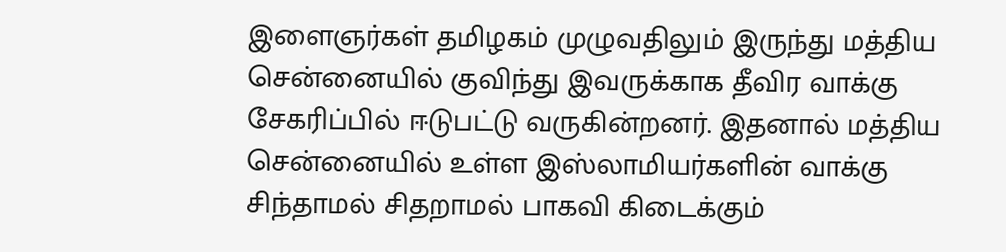இளைஞர்கள் தமிழகம் முழுவதிலும் இருந்து மத்திய சென்னையில் குவிந்து இவருக்காக தீவிர வாக்கு சேகரிப்பில் ஈடுபட்டு வருகின்றனர். இதனால் மத்திய சென்னையில் உள்ள இஸ்லாமியர்களின் வாக்கு சிந்தாமல் சிதறாமல் பாகவி கிடைக்கும்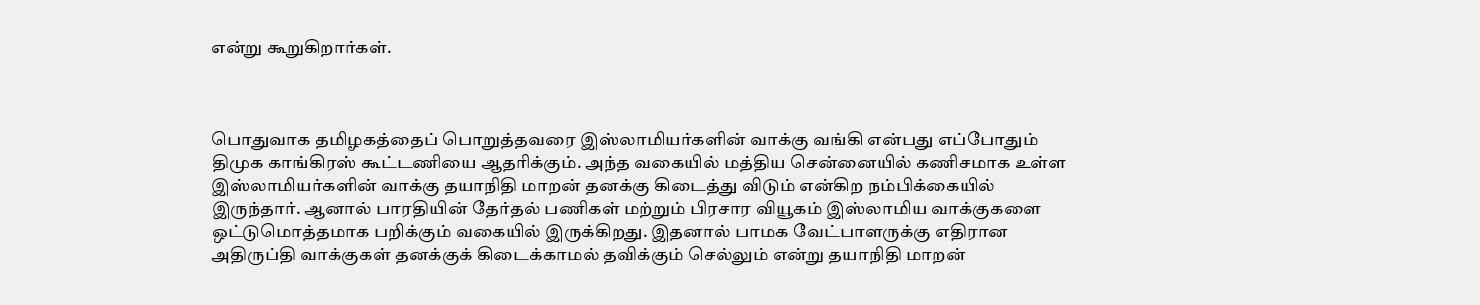என்று கூறுகிறார்கள்.



பொதுவாக தமிழகத்தைப் பொறுத்தவரை இஸ்லாமியர்களின் வாக்கு வங்கி என்பது எப்போதும் திமுக காங்கிரஸ் கூட்டணியை ஆதரிக்கும். அந்த வகையில் மத்திய சென்னையில் கணிசமாக உள்ள இஸ்லாமியர்களின் வாக்கு தயாநிதி மாறன் தனக்கு கிடைத்து விடும் என்கிற நம்பிக்கையில் இருந்தார். ஆனால் பாரதியின் தேர்தல் பணிகள் மற்றும் பிரசார வியூகம் இஸ்லாமிய வாக்குகளை ஒட்டுமொத்தமாக பறிக்கும் வகையில் இருக்கிறது. இதனால் பாமக வேட்பாளருக்கு எதிரான அதிருப்தி வாக்குகள் தனக்குக் கிடைக்காமல் தவிக்கும் செல்லும் என்று தயாநிதி மாறன்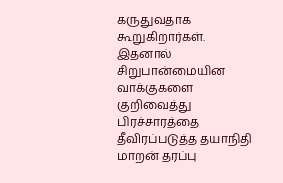கருதுவதாக கூறுகிறார்கள். இதனால் சிறுபான்மையின வாக்குகளை குறிவைத்து பிரச்சாரத்தை தீவிரப்படுத்த தயாநிதி மாறன் தரப்பு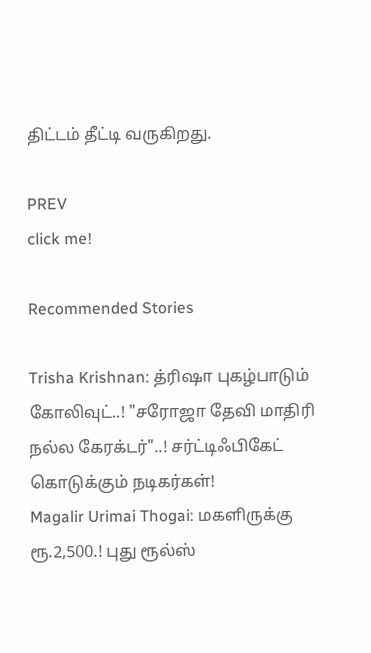திட்டம் தீட்டி வருகிறது.

PREV
click me!

Recommended Stories

Trisha Krishnan: த்ரிஷா புகழ்பாடும் கோலிவுட்..! "சரோஜா தேவி மாதிரி நல்ல கேரக்டர்"..! சர்ட்டிஃபிகேட் கொடுக்கும் நடிகர்கள்!
Magalir Urimai Thogai: மகளிருக்கு ரூ.2,500.! புது ரூல்ஸ்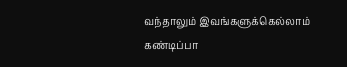வந்தாலும் இவங்களுக்கெல்லாம் கண்டிப்பா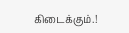கிடைக்கும்.!